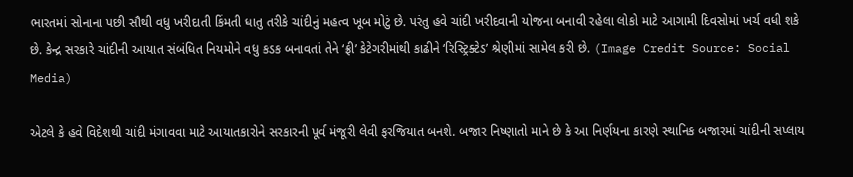ભારતમાં સોનાના પછી સૌથી વધુ ખરીદાતી કિંમતી ધાતુ તરીકે ચાંદીનું મહત્વ ખૂબ મોટું છે. પરંતુ હવે ચાંદી ખરીદવાની યોજના બનાવી રહેલા લોકો માટે આગામી દિવસોમાં ખર્ચ વધી શકે છે. કેન્દ્ર સરકારે ચાંદીની આયાત સંબંધિત નિયમોને વધુ કડક બનાવતાં તેને ‘ફ્રી’ કેટેગરીમાંથી કાઢીને ‘રિસ્ટ્રિક્ટેડ’ શ્રેણીમાં સામેલ કરી છે. (Image Credit Source: Social Media)

એટલે કે હવે વિદેશથી ચાંદી મંગાવવા માટે આયાતકારોને સરકારની પૂર્વ મંજૂરી લેવી ફરજિયાત બનશે. બજાર નિષ્ણાતો માને છે કે આ નિર્ણયના કારણે સ્થાનિક બજારમાં ચાંદીની સપ્લાય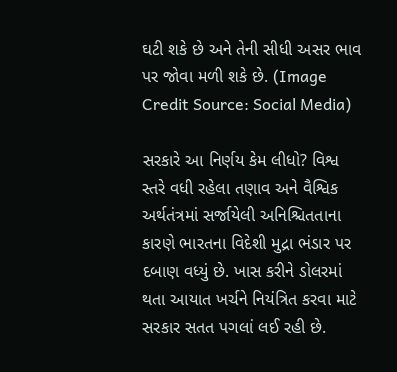ઘટી શકે છે અને તેની સીધી અસર ભાવ પર જોવા મળી શકે છે. (Image Credit Source: Social Media)

સરકારે આ નિર્ણય કેમ લીધો? વિશ્વ સ્તરે વધી રહેલા તણાવ અને વૈશ્વિક અર્થતંત્રમાં સર્જાયેલી અનિશ્ચિતતાના કારણે ભારતના વિદેશી મુદ્રા ભંડાર પર દબાણ વધ્યું છે. ખાસ કરીને ડોલરમાં થતા આયાત ખર્ચને નિયંત્રિત કરવા માટે સરકાર સતત પગલાં લઈ રહી છે.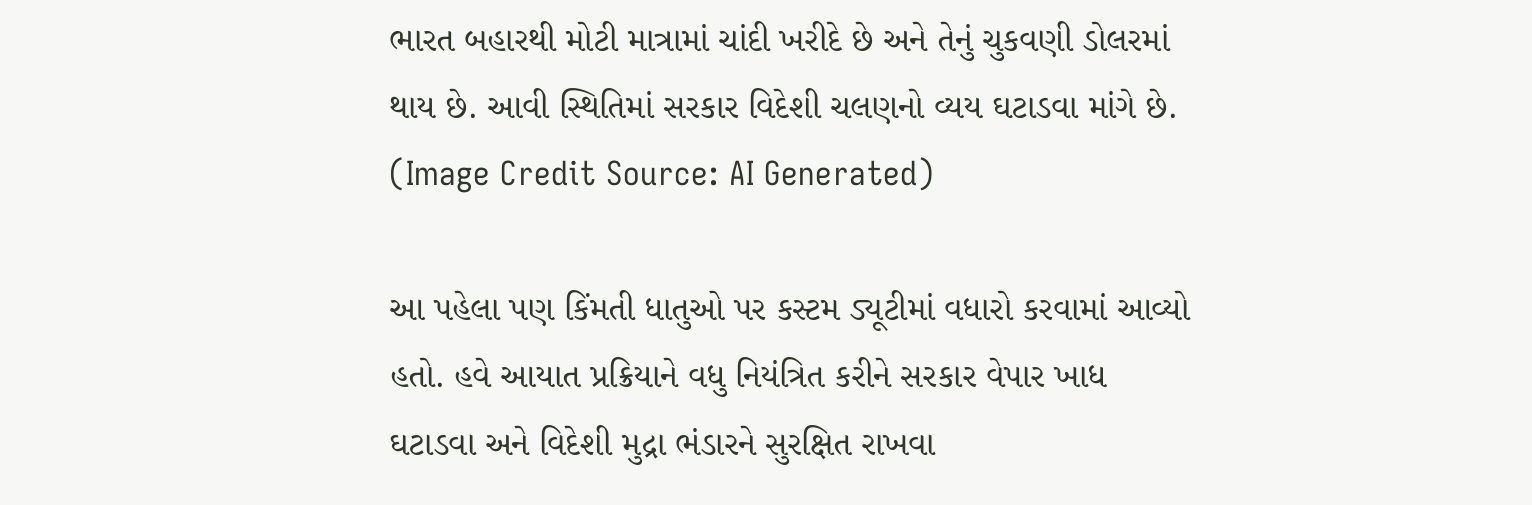ભારત બહારથી મોટી માત્રામાં ચાંદી ખરીદે છે અને તેનું ચુકવણી ડોલરમાં થાય છે. આવી સ્થિતિમાં સરકાર વિદેશી ચલણનો વ્યય ઘટાડવા માંગે છે. (Image Credit Source: AI Generated)

આ પહેલા પણ કિંમતી ધાતુઓ પર કસ્ટમ ડ્યૂટીમાં વધારો કરવામાં આવ્યો હતો. હવે આયાત પ્રક્રિયાને વધુ નિયંત્રિત કરીને સરકાર વેપાર ખાધ ઘટાડવા અને વિદેશી મુદ્રા ભંડારને સુરક્ષિત રાખવા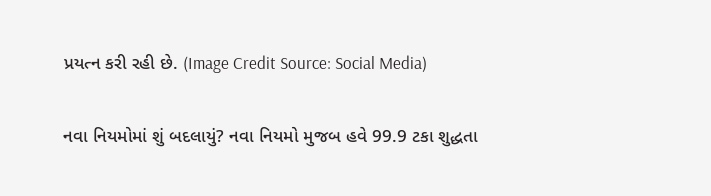પ્રયત્ન કરી રહી છે. (Image Credit Source: Social Media)

નવા નિયમોમાં શું બદલાયું? નવા નિયમો મુજબ હવે 99.9 ટકા શુદ્ધતા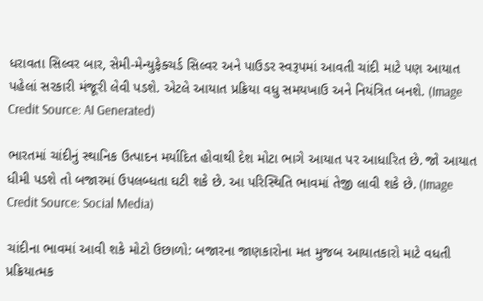ધરાવતા સિલ્વર બાર, સેમી-મેન્યુફેક્ચર્ડ સિલ્વર અને પાઉડર સ્વરૂપમાં આવતી ચાંદી માટે પણ આયાત પહેલાં સરકારી મંજૂરી લેવી પડશે. એટલે આયાત પ્રક્રિયા વધુ સમયખાઉ અને નિયંત્રિત બનશે. (Image Credit Source: AI Generated)

ભારતમાં ચાંદીનું સ્થાનિક ઉત્પાદન મર્યાદિત હોવાથી દેશ મોટા ભાગે આયાત પર આધારિત છે. જો આયાત ધીમી પડશે તો બજારમાં ઉપલબ્ધતા ઘટી શકે છે. આ પરિસ્થિતિ ભાવમાં તેજી લાવી શકે છે. (Image Credit Source: Social Media)

ચાંદીના ભાવમાં આવી શકે મોટો ઉછાળો: બજારના જાણકારોના મત મુજબ આયાતકારો માટે વધતી પ્રક્રિયાત્મક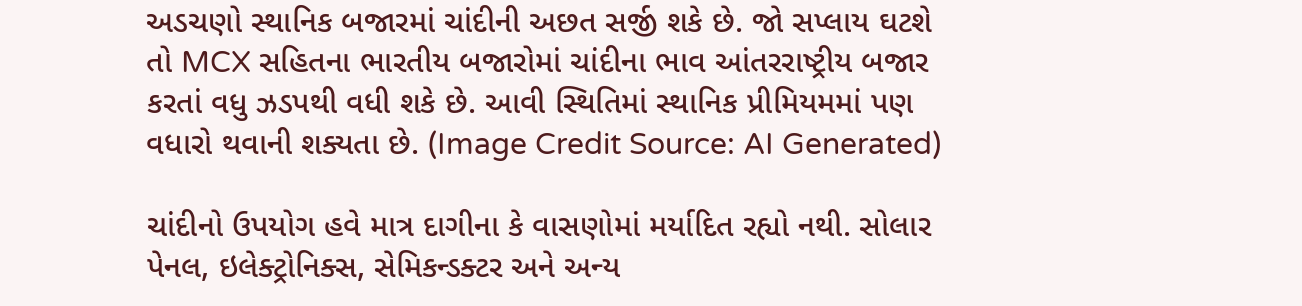અડચણો સ્થાનિક બજારમાં ચાંદીની અછત સર્જી શકે છે. જો સપ્લાય ઘટશે તો MCX સહિતના ભારતીય બજારોમાં ચાંદીના ભાવ આંતરરાષ્ટ્રીય બજાર કરતાં વધુ ઝડપથી વધી શકે છે. આવી સ્થિતિમાં સ્થાનિક પ્રીમિયમમાં પણ વધારો થવાની શક્યતા છે. (Image Credit Source: AI Generated)

ચાંદીનો ઉપયોગ હવે માત્ર દાગીના કે વાસણોમાં મર્યાદિત રહ્યો નથી. સોલાર પેનલ, ઇલેક્ટ્રોનિક્સ, સેમિકન્ડક્ટર અને અન્ય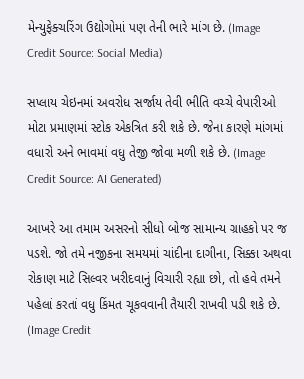મેન્યુફેક્ચરિંગ ઉદ્યોગોમાં પણ તેની ભારે માંગ છે. (Image Credit Source: Social Media)

સપ્લાય ચેઇનમાં અવરોધ સર્જાય તેવી ભીતિ વચ્ચે વેપારીઓ મોટા પ્રમાણમાં સ્ટોક એકત્રિત કરી શકે છે. જેના કારણે માંગમાં વધારો અને ભાવમાં વધુ તેજી જોવા મળી શકે છે. (Image Credit Source: AI Generated)

આખરે આ તમામ અસરનો સીધો બોજ સામાન્ય ગ્રાહકો પર જ પડશે. જો તમે નજીકના સમયમાં ચાંદીના દાગીના, સિક્કા અથવા રોકાણ માટે સિલ્વર ખરીદવાનું વિચારી રહ્યા છો, તો હવે તમને પહેલાં કરતાં વધુ કિંમત ચૂકવવાની તૈયારી રાખવી પડી શકે છે. (Image Credit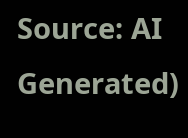Source: AI Generated)